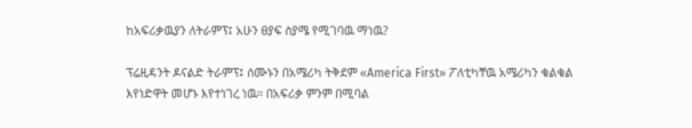ከአፍሪቃዉያን ለትራምፕ፤ አሁን ፀያፍ ስያሜ የሚገባዉ ማነዉ?

ፕሬዚዳንት ዶናልድ ትራምፕ፤ ሰሙኑን በአሜሪካ ትቅደም «America First» ፖለቲካቸዉ አሜሪካን ቁልቁል እየነድዋት መሆኑ እየተነገረ ነዉ። በአፍሪቃ ምንም በሚባል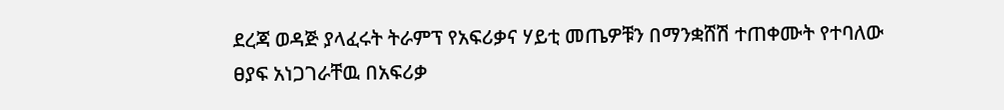ደረጃ ወዳጅ ያላፈሩት ትራምፕ የአፍሪቃና ሃይቲ መጤዎቹን በማንቋሸሽ ተጠቀሙት የተባለው ፀያፍ አነጋገራቸዉ በአፍሪቃ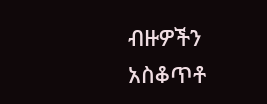ብዙዎችን አስቆጥቶ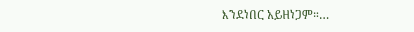እንደነበር አይዘነጋም።…